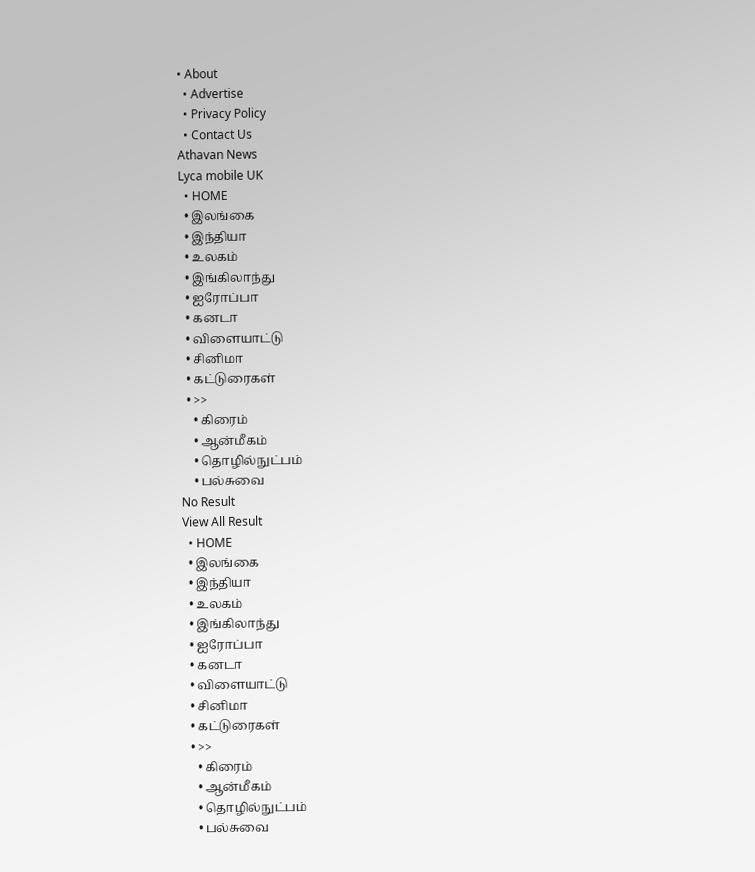• About
  • Advertise
  • Privacy Policy
  • Contact Us
Athavan News
Lyca mobile UK
  • HOME
  • இலங்கை
  • இந்தியா
  • உலகம்
  • இங்கிலாந்து
  • ஐரோப்பா
  • கனடா
  • விளையாட்டு
  • சினிமா
  • கட்டுரைகள்
  • >>
    • கிரைம்
    • ஆன்மீகம்
    • தொழில்நுட்பம்
    • பல்சுவை
No Result
View All Result
  • HOME
  • இலங்கை
  • இந்தியா
  • உலகம்
  • இங்கிலாந்து
  • ஐரோப்பா
  • கனடா
  • விளையாட்டு
  • சினிமா
  • கட்டுரைகள்
  • >>
    • கிரைம்
    • ஆன்மீகம்
    • தொழில்நுட்பம்
    • பல்சுவை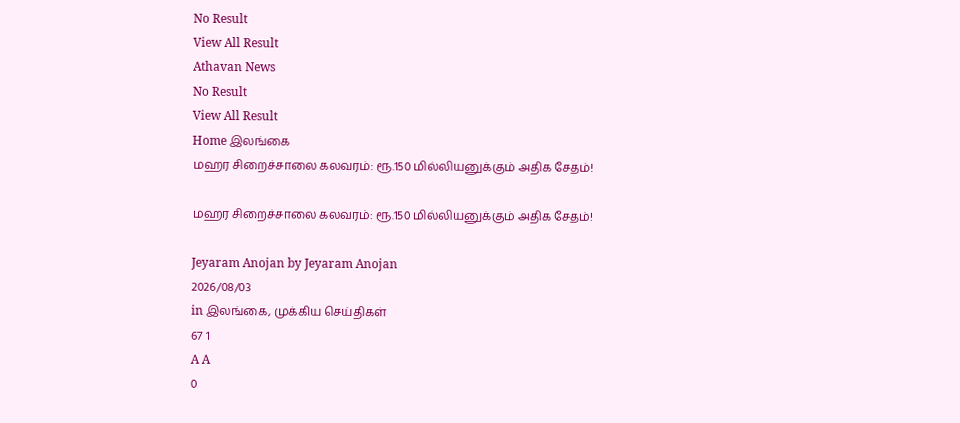No Result
View All Result
Athavan News
No Result
View All Result
Home இலங்கை
மஹர சிறைச்சாலை கலவரம்: ரூ.150 மில்லியனுக்கும் அதிக சேதம்!

மஹர சிறைச்சாலை கலவரம்: ரூ.150 மில்லியனுக்கும் அதிக சேதம்!

Jeyaram Anojan by Jeyaram Anojan
2026/08/03
in இலங்கை, முக்கிய செய்திகள்
67 1
A A
0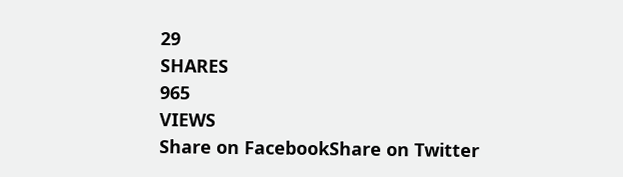29
SHARES
965
VIEWS
Share on FacebookShare on Twitter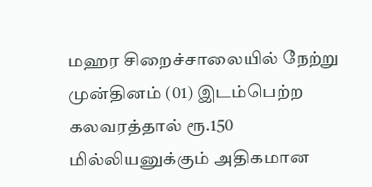மஹர சிறைச்சாலையில் நேற்று முன்தினம் (01) இடம்பெற்ற கலவரத்தால் ரூ.150 மில்லியனுக்கும் அதிகமான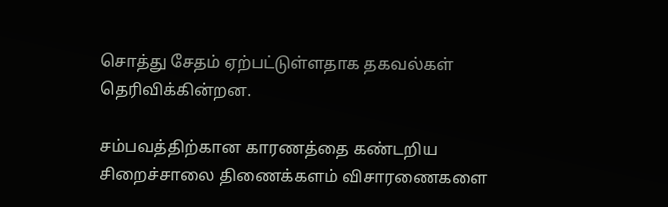சொத்து சேதம் ஏற்பட்டுள்ளதாக தகவல்கள் தெரிவிக்கின்றன.

சம்பவத்திற்கான காரணத்தை கண்டறிய சிறைச்சாலை திணைக்களம் விசாரணைகளை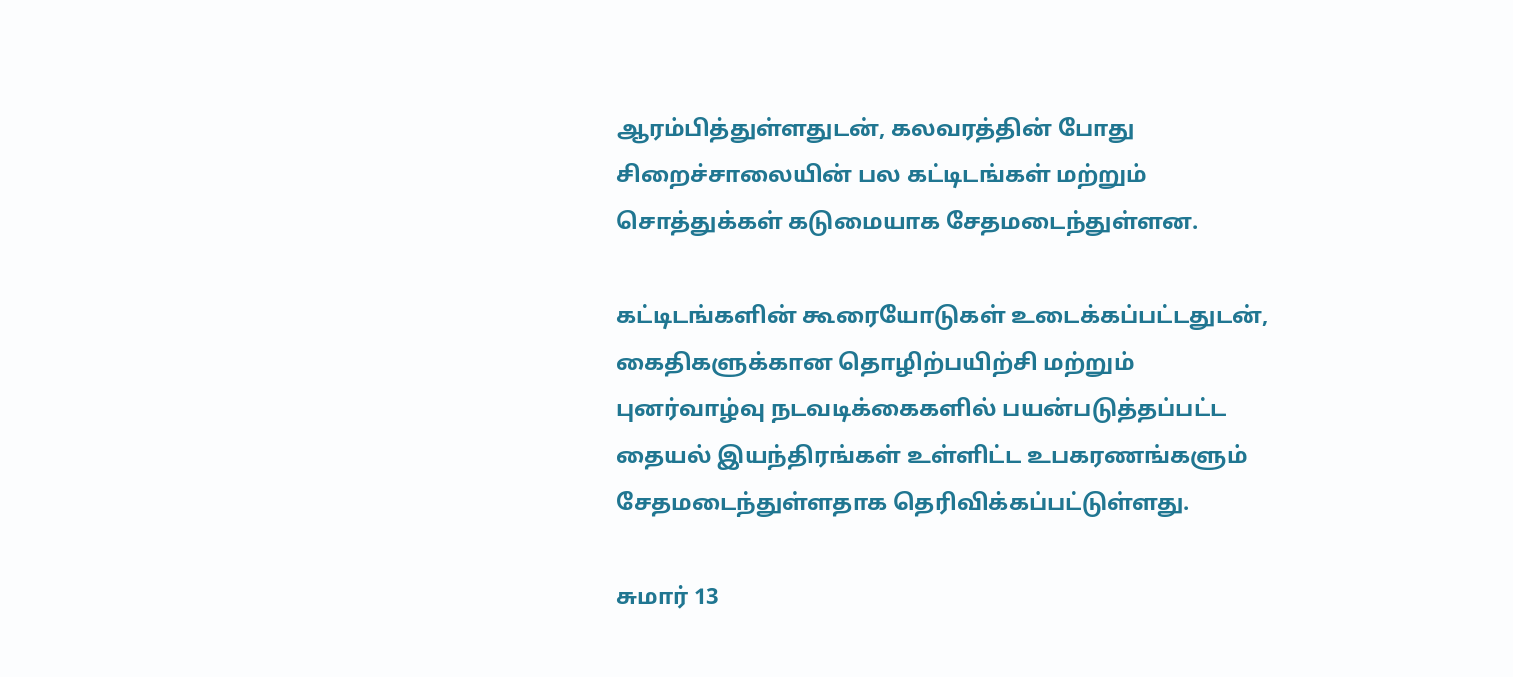ஆரம்பித்துள்ளதுடன், கலவரத்தின் போது சிறைச்சாலையின் பல கட்டிடங்கள் மற்றும் சொத்துக்கள் கடுமையாக சேதமடைந்துள்ளன.

கட்டிடங்களின் கூரையோடுகள் உடைக்கப்பட்டதுடன், கைதிகளுக்கான தொழிற்பயிற்சி மற்றும் புனர்வாழ்வு நடவடிக்கைகளில் பயன்படுத்தப்பட்ட தையல் இயந்திரங்கள் உள்ளிட்ட உபகரணங்களும் சேதமடைந்துள்ளதாக தெரிவிக்கப்பட்டுள்ளது.

சுமார் 13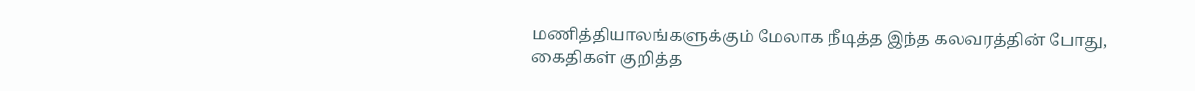மணித்தியாலங்களுக்கும் மேலாக நீடித்த இந்த கலவரத்தின் போது, கைதிகள் குறித்த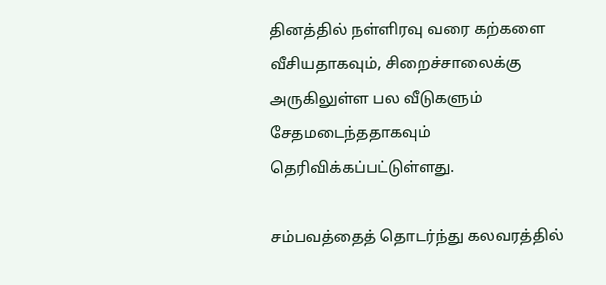தினத்தில் நள்ளிரவு வரை கற்களை வீசியதாகவும், சிறைச்சாலைக்கு அருகிலுள்ள பல வீடுகளும் சேதமடைந்ததாகவும் தெரிவிக்கப்பட்டுள்ளது.

சம்பவத்தைத் தொடர்ந்து கலவரத்தில்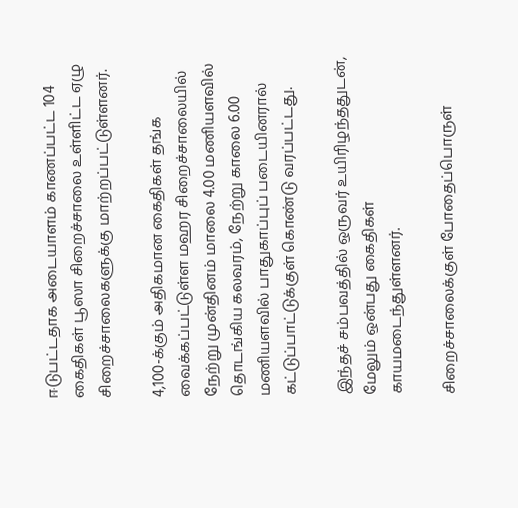ஈடுபட்டதாக அடையாளம் காணப்பட்ட 104 கைதிகள் பூஸா சிறைச்சாலை உள்ளிட்ட ஏழு சிறைச்சாலைகளுக்கு மாற்றப்பட்டுள்ளனர்.

4,100-க்கும் அதிகமான கைதிகள் தங்க வைக்கப்பட்டுள்ள மஹர சிறைச்சாலையில் நேற்று முன்தினம் மாலை 4.00 மணியளவில் தொடங்கிய கலவரம், நேற்று காலை 6.00 மணியளவில் பாதுகாப்புப் படையினரால் கட்டுப்பாட்டுக்குள் கொண்டு வரப்பட்டது.

இந்தச் சம்பவத்தில் ஒருவர் உயிரிழந்ததுடன், மேலும் ஒன்பது கைதிகள் காயமடைந்துள்ளனர்.

சிறைச்சாலைக்குள் போதைப்பொருள்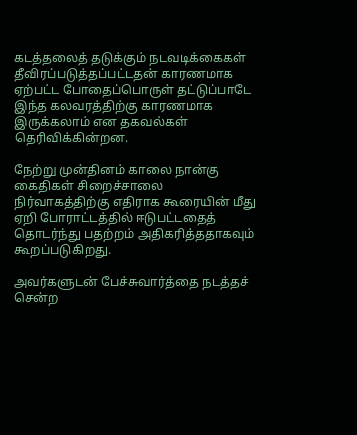கடத்தலைத் தடுக்கும் நடவடிக்கைகள் தீவிரப்படுத்தப்பட்டதன் காரணமாக ஏற்பட்ட போதைப்பொருள் தட்டுப்பாடே இந்த கலவரத்திற்கு காரணமாக இருக்கலாம் என தகவல்கள் தெரிவிக்கின்றன.

நேற்று முன்தினம் காலை நான்கு கைதிகள் சிறைச்சாலை நிர்வாகத்திற்கு எதிராக கூரையின் மீது ஏறி போராட்டத்தில் ஈடுபட்டதைத் தொடர்ந்து பதற்றம் அதிகரித்ததாகவும் கூறப்படுகிறது.

அவர்களுடன் பேச்சுவார்த்தை நடத்தச் சென்ற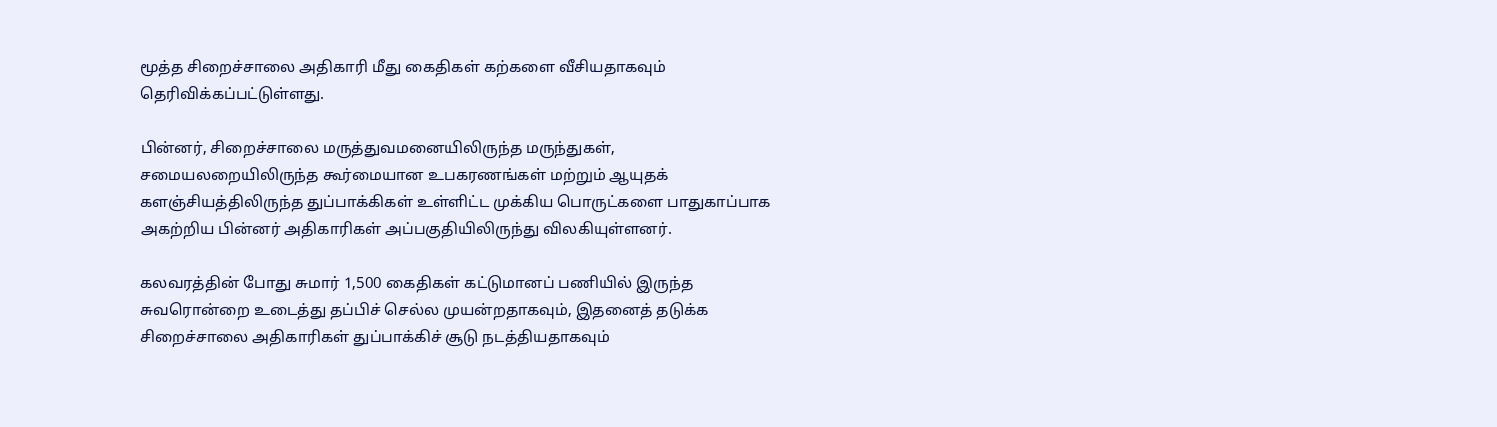மூத்த சிறைச்சாலை அதிகாரி மீது கைதிகள் கற்களை வீசியதாகவும் தெரிவிக்கப்பட்டுள்ளது.

பின்னர், சிறைச்சாலை மருத்துவமனையிலிருந்த மருந்துகள், சமையலறையிலிருந்த கூர்மையான உபகரணங்கள் மற்றும் ஆயுதக் களஞ்சியத்திலிருந்த துப்பாக்கிகள் உள்ளிட்ட முக்கிய பொருட்களை பாதுகாப்பாக அகற்றிய பின்னர் அதிகாரிகள் அப்பகுதியிலிருந்து விலகியுள்ளனர்.

கலவரத்தின் போது சுமார் 1,500 கைதிகள் கட்டுமானப் பணியில் இருந்த சுவரொன்றை உடைத்து தப்பிச் செல்ல முயன்றதாகவும், இதனைத் தடுக்க சிறைச்சாலை அதிகாரிகள் துப்பாக்கிச் சூடு நடத்தியதாகவும்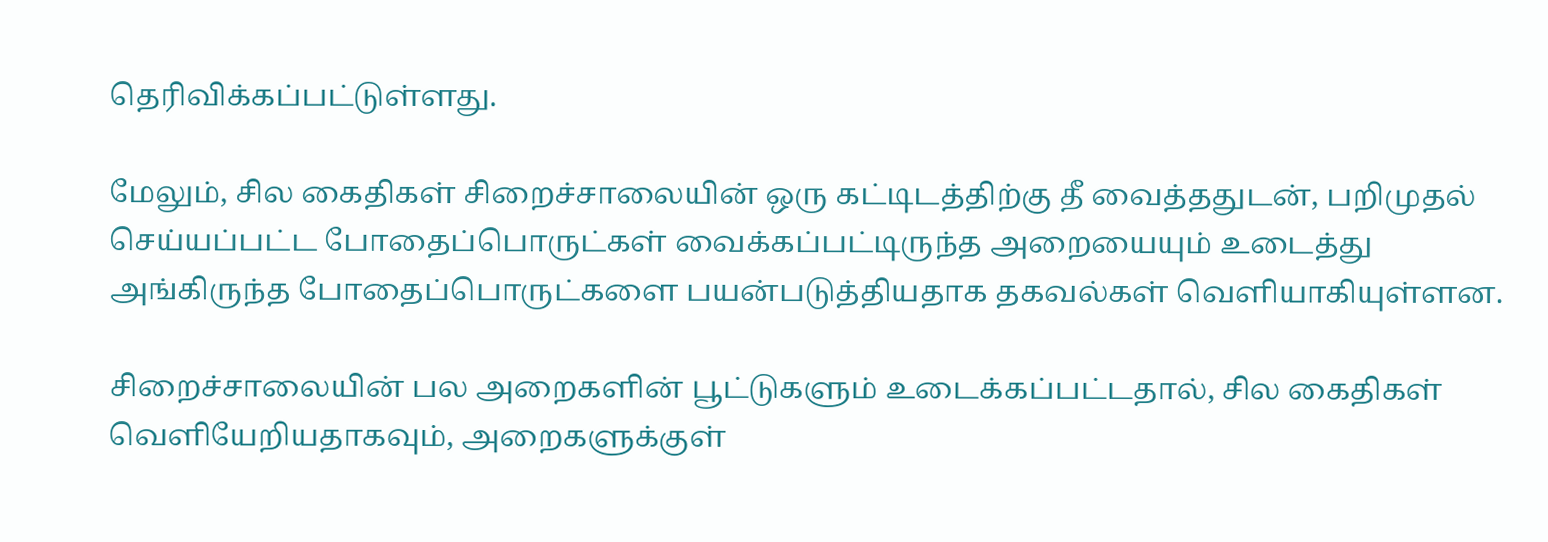தெரிவிக்கப்பட்டுள்ளது.

மேலும், சில கைதிகள் சிறைச்சாலையின் ஒரு கட்டிடத்திற்கு தீ வைத்ததுடன், பறிமுதல் செய்யப்பட்ட போதைப்பொருட்கள் வைக்கப்பட்டிருந்த அறையையும் உடைத்து அங்கிருந்த போதைப்பொருட்களை பயன்படுத்தியதாக தகவல்கள் வெளியாகியுள்ளன.

சிறைச்சாலையின் பல அறைகளின் பூட்டுகளும் உடைக்கப்பட்டதால், சில கைதிகள் வெளியேறியதாகவும், அறைகளுக்குள்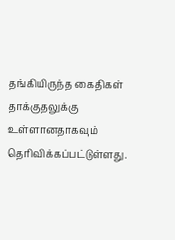தங்கியிருந்த கைதிகள் தாக்குதலுக்கு உள்ளானதாகவும் தெரிவிக்கப்பட்டுள்ளது.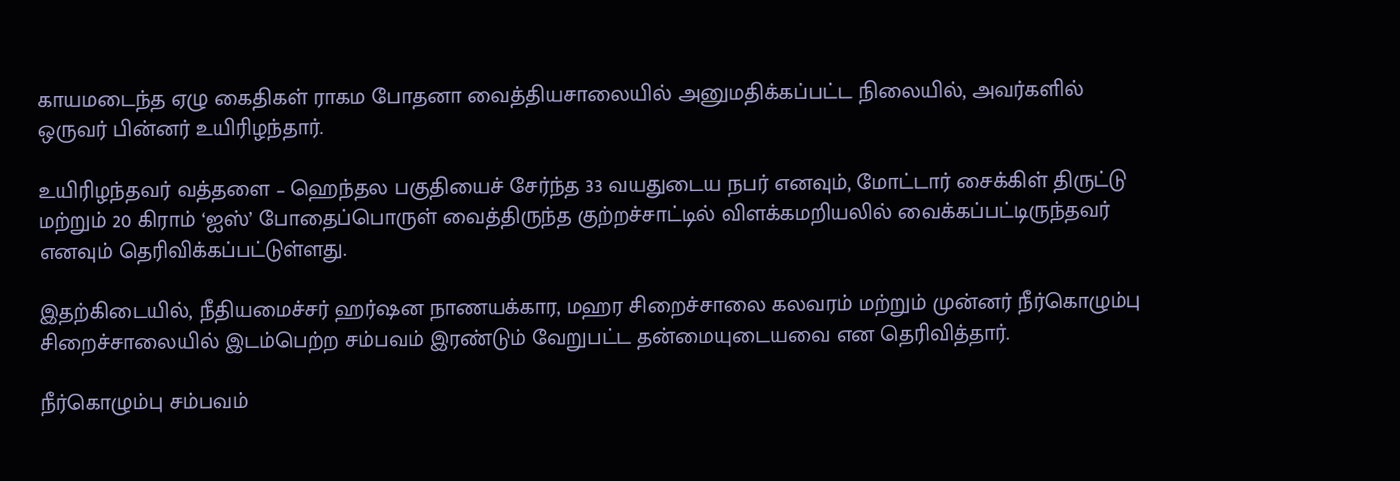காயமடைந்த ஏழு கைதிகள் ராகம போதனா வைத்தியசாலையில் அனுமதிக்கப்பட்ட நிலையில், அவர்களில் ஒருவர் பின்னர் உயிரிழந்தார்.

உயிரிழந்தவர் வத்தளை – ஹெந்தல பகுதியைச் சேர்ந்த 33 வயதுடைய நபர் எனவும், மோட்டார் சைக்கிள் திருட்டு மற்றும் 20 கிராம் ‘ஐஸ்’ போதைப்பொருள் வைத்திருந்த குற்றச்சாட்டில் விளக்கமறியலில் வைக்கப்பட்டிருந்தவர் எனவும் தெரிவிக்கப்பட்டுள்ளது.

இதற்கிடையில், நீதியமைச்சர் ஹர்ஷன நாணயக்கார, மஹர சிறைச்சாலை கலவரம் மற்றும் முன்னர் நீர்கொழும்பு சிறைச்சாலையில் இடம்பெற்ற சம்பவம் இரண்டும் வேறுபட்ட தன்மையுடையவை என தெரிவித்தார்.

நீர்கொழும்பு சம்பவம்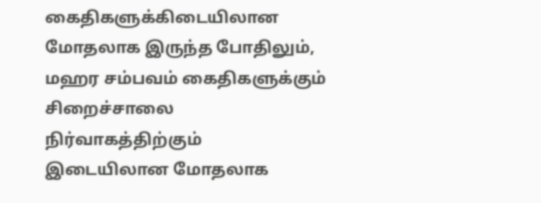கைதிகளுக்கிடையிலான மோதலாக இருந்த போதிலும், மஹர சம்பவம் கைதிகளுக்கும் சிறைச்சாலை நிர்வாகத்திற்கும் இடையிலான மோதலாக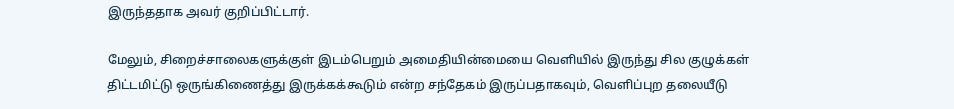இருந்ததாக அவர் குறிப்பிட்டார்.

மேலும், சிறைச்சாலைகளுக்குள் இடம்பெறும் அமைதியின்மையை வெளியில் இருந்து சில குழுக்கள் திட்டமிட்டு ஒருங்கிணைத்து இருக்கக்கூடும் என்ற சந்தேகம் இருப்பதாகவும், வெளிப்புற தலையீடு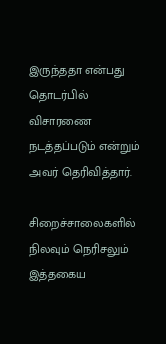இருந்ததா என்பது தொடர்பில் விசாரணை நடத்தப்படும் என்றும் அவர் தெரிவித்தார்.

சிறைச்சாலைகளில் நிலவும் நெரிசலும் இத்தகைய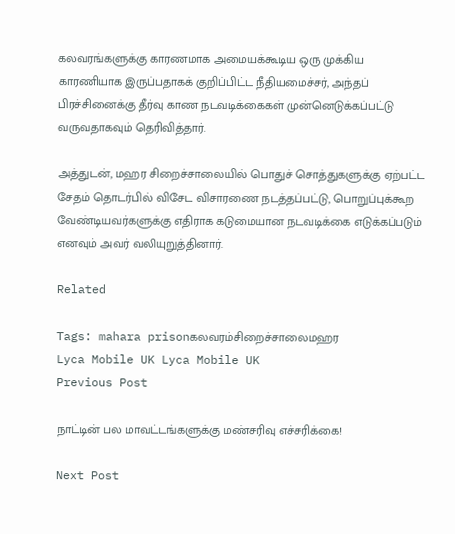கலவரங்களுக்கு காரணமாக அமையக்கூடிய ஒரு முக்கிய காரணியாக இருப்பதாகக் குறிப்பிட்ட நீதியமைச்சர், அந்தப் பிரச்சினைக்கு தீர்வு காண நடவடிக்கைகள் முன்னெடுக்கப்பட்டு வருவதாகவும் தெரிவித்தார்.

அத்துடன், மஹர சிறைச்சாலையில் பொதுச் சொத்துகளுக்கு ஏற்பட்ட சேதம் தொடர்பில் விசேட விசாரணை நடத்தப்பட்டு, பொறுப்புக்கூற வேண்டியவர்களுக்கு எதிராக கடுமையான நடவடிக்கை எடுக்கப்படும் எனவும் அவர் வலியுறுத்தினார்.

Related

Tags: mahara prisonகலவரம்சிறைச்சாலைமஹர
Lyca Mobile UK Lyca Mobile UK
Previous Post

நாட்டின் பல மாவட்டங்களுக்கு மண்சரிவு எச்சரிக்கை!

Next Post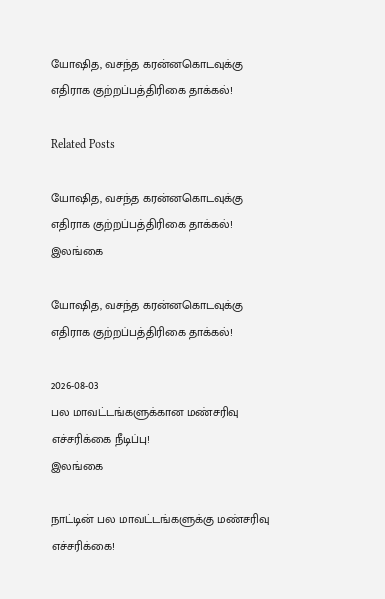யோஷித, வசந்த கரன்னகொடவுக்கு எதிராக குற்றப்பத்திரிகை தாக்கல்!

Related Posts

யோஷித, வசந்த கரன்னகொடவுக்கு எதிராக குற்றப்பத்திரிகை தாக்கல்!
இலங்கை

யோஷித, வசந்த கரன்னகொடவுக்கு எதிராக குற்றப்பத்திரிகை தாக்கல்!

2026-08-03
பல மாவட்டங்களுக்கான மண்சரிவு எச்சரிக்கை நீடிப்பு!
இலங்கை

நாட்டின் பல மாவட்டங்களுக்கு மண்சரிவு எச்சரிக்கை!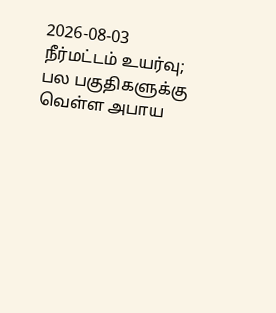2026-08-03
நீர்மட்டம் உயர்வு; பல பகுதிகளுக்கு வெள்ள அபாய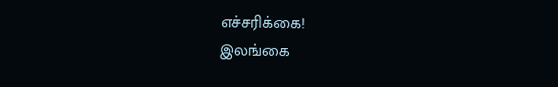எச்சரிக்கை!
இலங்கை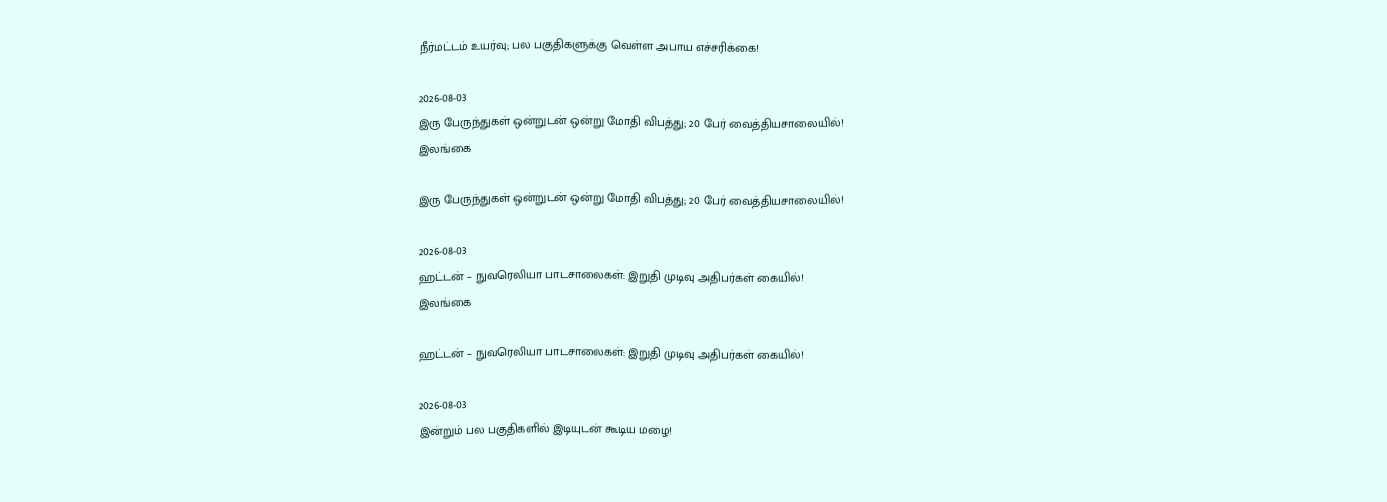நீர்மட்டம் உயர்வு; பல பகுதிகளுக்கு வெள்ள அபாய எச்சரிக்கை!

2026-08-03
இரு ப‍ேருந்துகள் ஒன்றுடன் ஒன்று மோதி விபத்து; 20 பேர் வைத்தியசாலையில்!
இலங்கை

இரு ப‍ேருந்துகள் ஒன்றுடன் ஒன்று மோதி விபத்து; 20 பேர் வைத்தியசாலையில்!

2026-08-03
ஹட்டன் – நுவரெலியா பாடசாலைகள்: இறுதி முடிவு அதிபர்கள் கையில்!
இலங்கை

ஹட்டன் – நுவரெலியா பாடசாலைகள்: இறுதி முடிவு அதிபர்கள் கையில்!

2026-08-03
இன்றும் பல பகுதிகளில் இடியுடன் கூடிய மழை!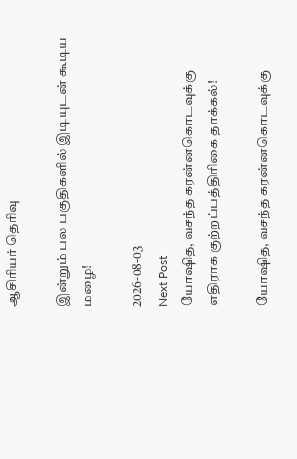ஆசிரியர் தெரிவு

இன்றும் பல பகுதிகளில் இடியுடன் கூடிய மழை!

2026-08-03
Next Post
யோஷித, வசந்த கரன்னகொடவுக்கு எதிராக குற்றப்பத்திரிகை தாக்கல்!

யோஷித, வசந்த கரன்னகொடவுக்கு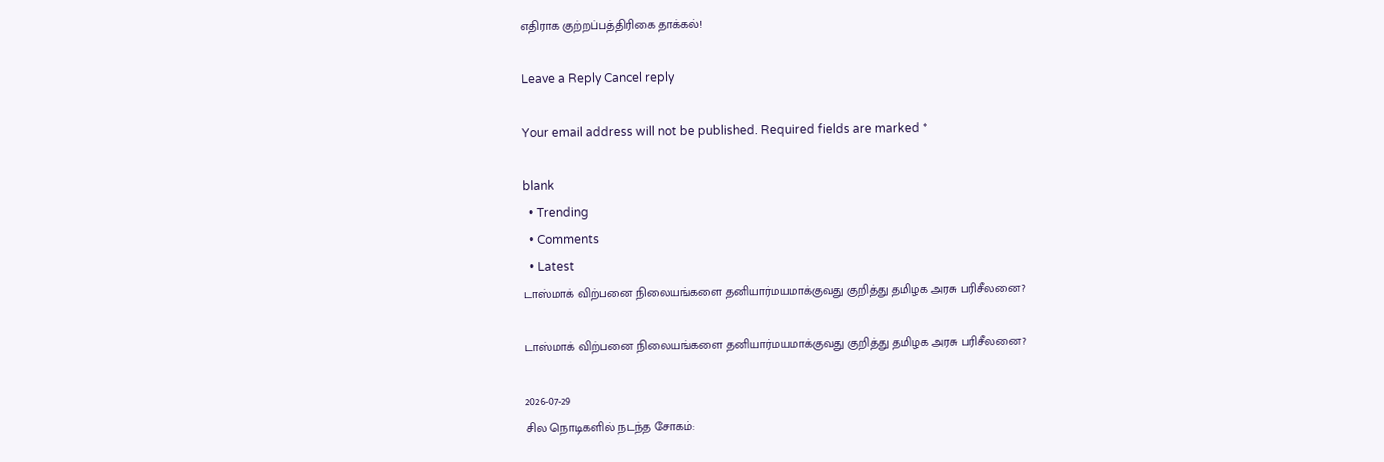எதிராக குற்றப்பத்திரிகை தாக்கல்!

Leave a Reply Cancel reply

Your email address will not be published. Required fields are marked *

blank
  • Trending
  • Comments
  • Latest
டாஸ்மாக் விற்பனை நிலையங்களை தனியார்மயமாக்குவது குறித்து தமிழக அரசு பரிசீலனை?

டாஸ்மாக் விற்பனை நிலையங்களை தனியார்மயமாக்குவது குறித்து தமிழக அரசு பரிசீலனை?

2026-07-29
சில நொடிகளில் நடந்த சோகம்: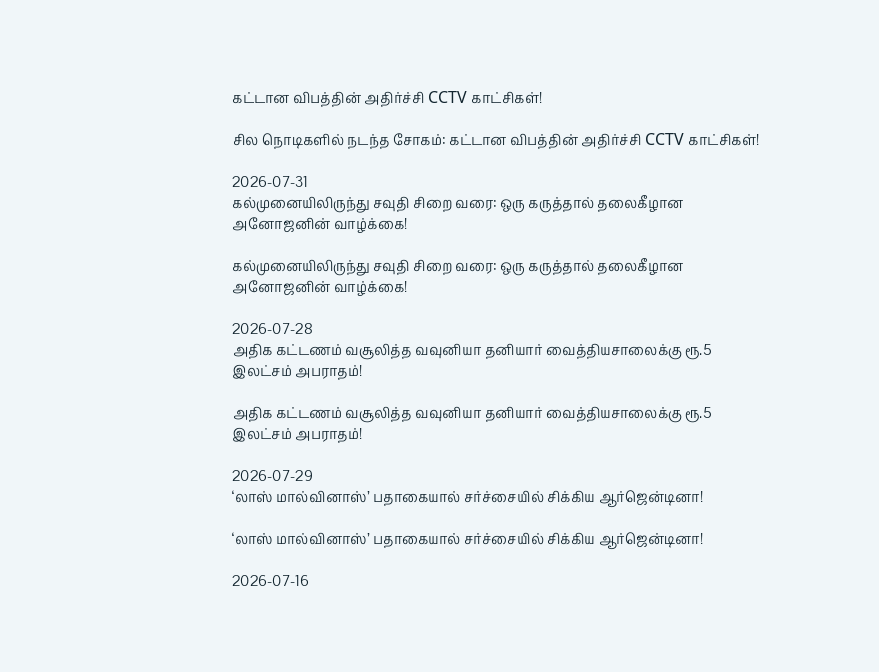கட்டான விபத்தின் அதிர்ச்சி CCTV காட்சிகள்!

சில நொடிகளில் நடந்த சோகம்: கட்டான விபத்தின் அதிர்ச்சி CCTV காட்சிகள்!

2026-07-31
கல்முனையிலிருந்து சவுதி சிறை வரை: ஒரு கருத்தால் தலைகீழான அனோஜனின் வாழ்க்கை!

கல்முனையிலிருந்து சவுதி சிறை வரை: ஒரு கருத்தால் தலைகீழான அனோஜனின் வாழ்க்கை!

2026-07-28
அதிக கட்டணம் வசூலித்த வவுனியா தனியார் வைத்தியசாலைக்கு ரூ.5 இலட்சம் அபராதம்!

அதிக கட்டணம் வசூலித்த வவுனியா தனியார் வைத்தியசாலைக்கு ரூ.5 இலட்சம் அபராதம்!

2026-07-29
‘லாஸ் மால்வினாஸ்’ பதாகையால் சர்ச்சையில் சிக்கிய ஆர்ஜென்டினா!

‘லாஸ் மால்வினாஸ்’ பதாகையால் சர்ச்சையில் சிக்கிய ஆர்ஜென்டினா!

2026-07-16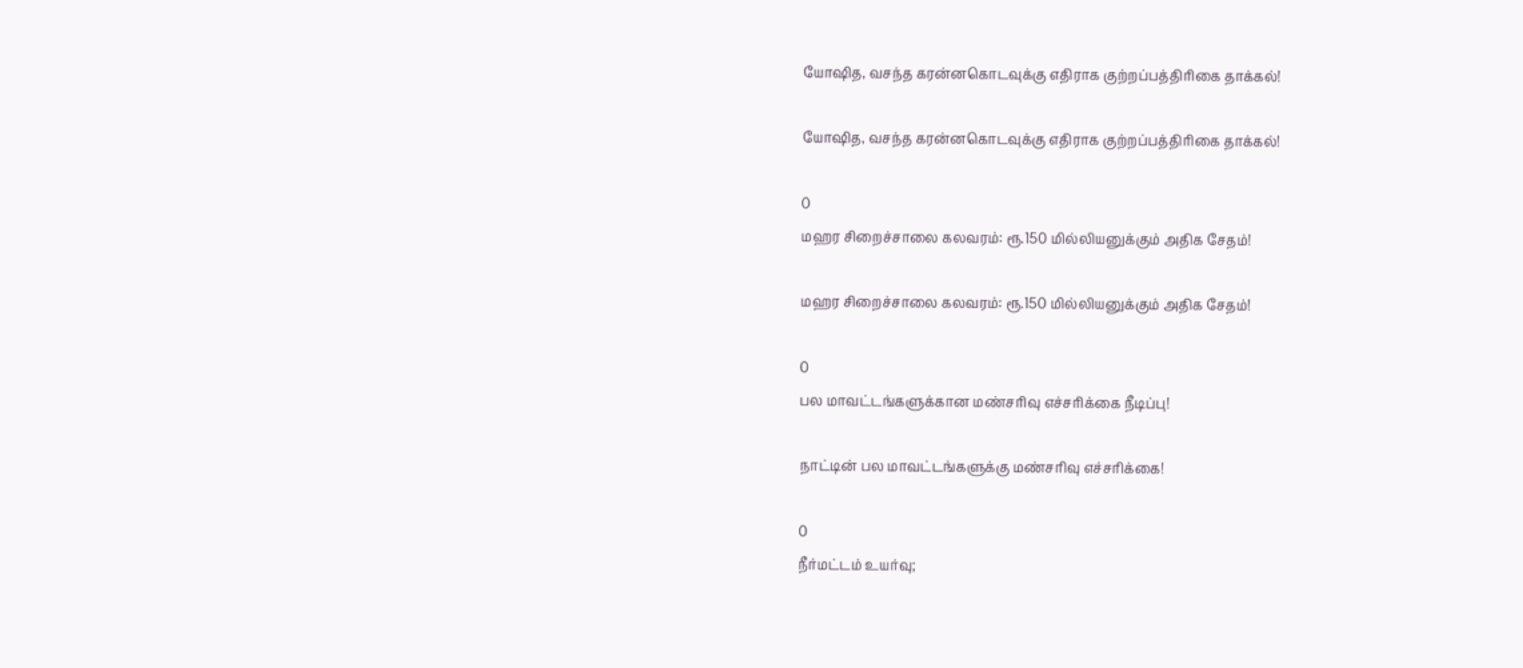யோஷித, வசந்த கரன்னகொடவுக்கு எதிராக குற்றப்பத்திரிகை தாக்கல்!

யோஷித, வசந்த கரன்னகொடவுக்கு எதிராக குற்றப்பத்திரிகை தாக்கல்!

0
மஹர சிறைச்சாலை கலவரம்: ரூ.150 மில்லியனுக்கும் அதிக சேதம்!

மஹர சிறைச்சாலை கலவரம்: ரூ.150 மில்லியனுக்கும் அதிக சேதம்!

0
பல மாவட்டங்களுக்கான மண்சரிவு எச்சரிக்கை நீடிப்பு!

நாட்டின் பல மாவட்டங்களுக்கு மண்சரிவு எச்சரிக்கை!

0
நீர்மட்டம் உயர்வு;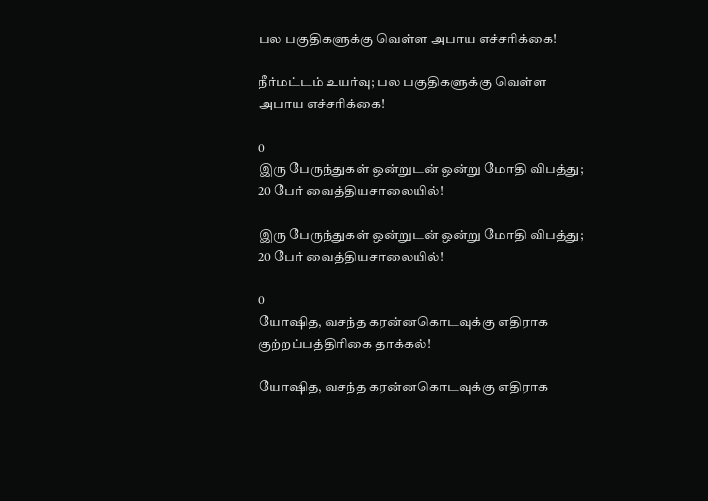பல பகுதிகளுக்கு வெள்ள அபாய எச்சரிக்கை!

நீர்மட்டம் உயர்வு; பல பகுதிகளுக்கு வெள்ள அபாய எச்சரிக்கை!

0
இரு ப‍ேருந்துகள் ஒன்றுடன் ஒன்று மோதி விபத்து; 20 பேர் வைத்தியசாலையில்!

இரு ப‍ேருந்துகள் ஒன்றுடன் ஒன்று மோதி விபத்து; 20 பேர் வைத்தியசாலையில்!

0
யோஷித, வசந்த கரன்னகொடவுக்கு எதிராக குற்றப்பத்திரிகை தாக்கல்!

யோஷித, வசந்த கரன்னகொடவுக்கு எதிராக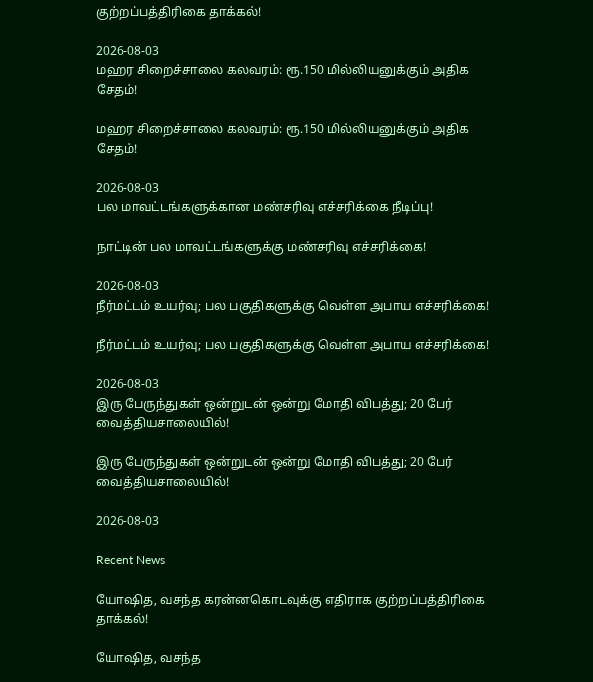குற்றப்பத்திரிகை தாக்கல்!

2026-08-03
மஹர சிறைச்சாலை கலவரம்: ரூ.150 மில்லியனுக்கும் அதிக சேதம்!

மஹர சிறைச்சாலை கலவரம்: ரூ.150 மில்லியனுக்கும் அதிக சேதம்!

2026-08-03
பல மாவட்டங்களுக்கான மண்சரிவு எச்சரிக்கை நீடிப்பு!

நாட்டின் பல மாவட்டங்களுக்கு மண்சரிவு எச்சரிக்கை!

2026-08-03
நீர்மட்டம் உயர்வு; பல பகுதிகளுக்கு வெள்ள அபாய எச்சரிக்கை!

நீர்மட்டம் உயர்வு; பல பகுதிகளுக்கு வெள்ள அபாய எச்சரிக்கை!

2026-08-03
இரு ப‍ேருந்துகள் ஒன்றுடன் ஒன்று மோதி விபத்து; 20 பேர் வைத்தியசாலையில்!

இரு ப‍ேருந்துகள் ஒன்றுடன் ஒன்று மோதி விபத்து; 20 பேர் வைத்தியசாலையில்!

2026-08-03

Recent News

யோஷித, வசந்த கரன்னகொடவுக்கு எதிராக குற்றப்பத்திரிகை தாக்கல்!

யோஷித, வசந்த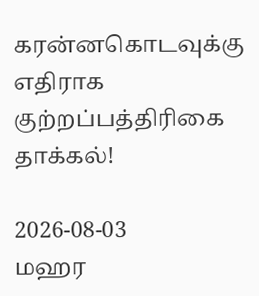கரன்னகொடவுக்கு எதிராக குற்றப்பத்திரிகை தாக்கல்!

2026-08-03
மஹர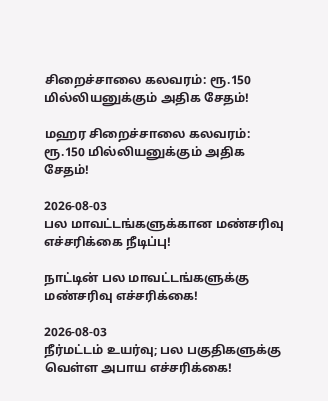சிறைச்சாலை கலவரம்: ரூ.150 மில்லியனுக்கும் அதிக சேதம்!

மஹர சிறைச்சாலை கலவரம்: ரூ.150 மில்லியனுக்கும் அதிக சேதம்!

2026-08-03
பல மாவட்டங்களுக்கான மண்சரிவு எச்சரிக்கை நீடிப்பு!

நாட்டின் பல மாவட்டங்களுக்கு மண்சரிவு எச்சரிக்கை!

2026-08-03
நீர்மட்டம் உயர்வு; பல பகுதிகளுக்கு வெள்ள அபாய எச்சரிக்கை!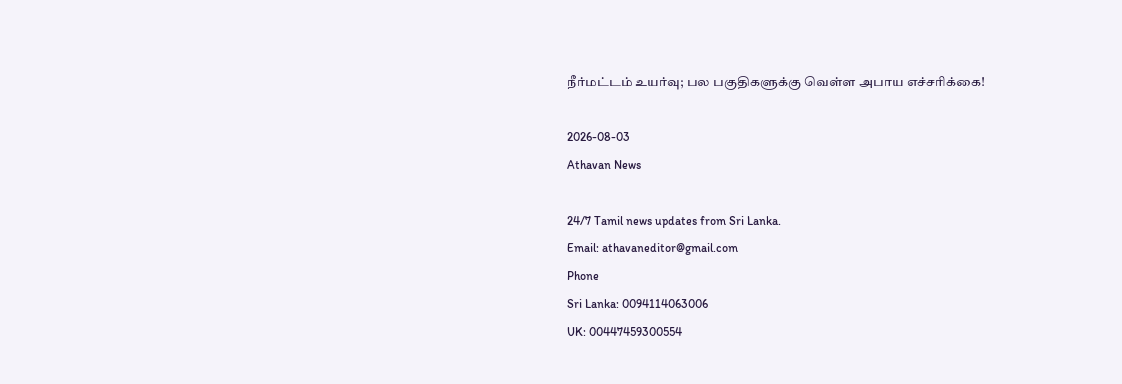நீர்மட்டம் உயர்வு; பல பகுதிகளுக்கு வெள்ள அபாய எச்சரிக்கை!

2026-08-03
Athavan News

24/7 Tamil news updates from Sri Lanka.
Email: athavaneditor@gmail.com
Phone
Sri Lanka: 0094114063006
UK: 00447459300554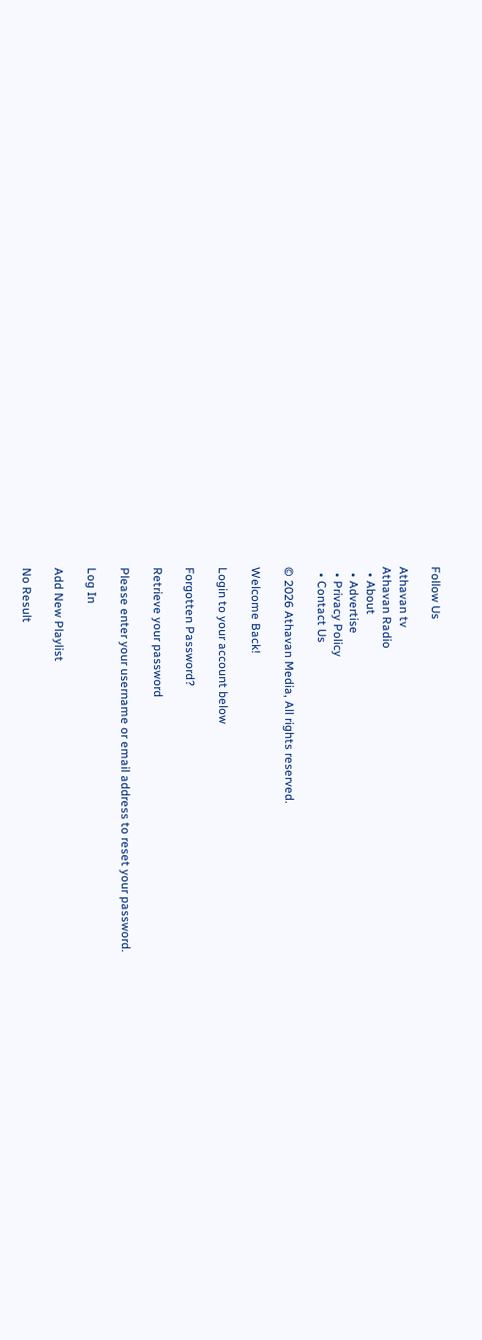Follow Us

Athavan tv
Athavan Radio
  • About
  • Advertise
  • Privacy Policy
  • Contact Us

© 2026 Athavan Media, All rights reserved.

Welcome Back!

Login to your account below

Forgotten Password?

Retrieve your password

Please enter your username or email address to reset your password.

Log In

Add New Playlist

No Result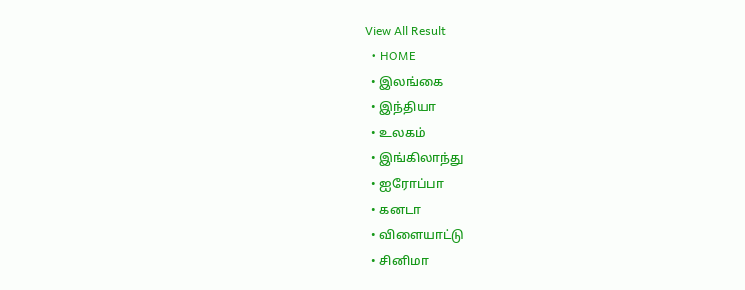View All Result
  • HOME
  • இலங்கை
  • இந்தியா
  • உலகம்
  • இங்கிலாந்து
  • ஐரோப்பா
  • கனடா
  • விளையாட்டு
  • சினிமா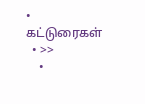• கட்டுரைகள்
  • >>
    •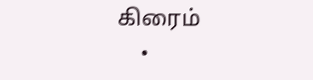கிரைம்
    •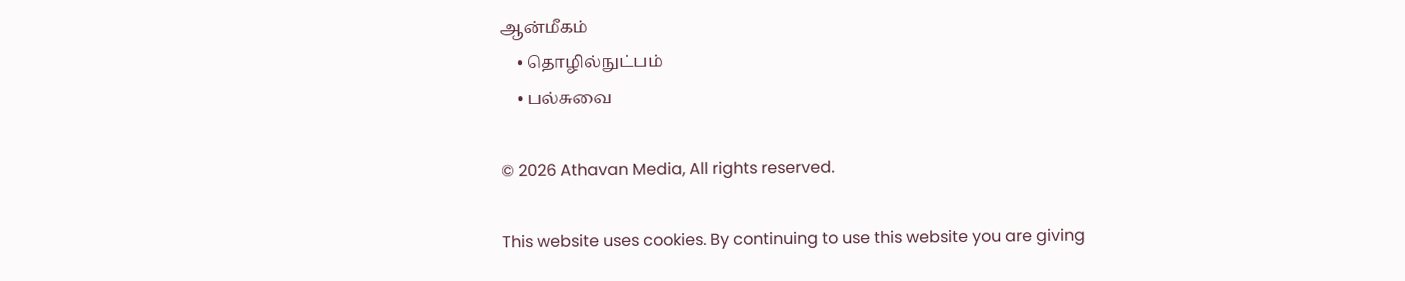ஆன்மீகம்
    • தொழில்நுட்பம்
    • பல்சுவை

© 2026 Athavan Media, All rights reserved.

This website uses cookies. By continuing to use this website you are giving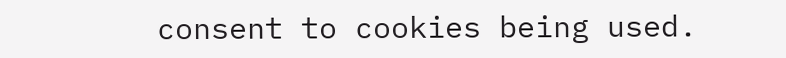consent to cookies being used.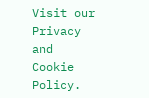Visit our Privacy and Cookie Policy.